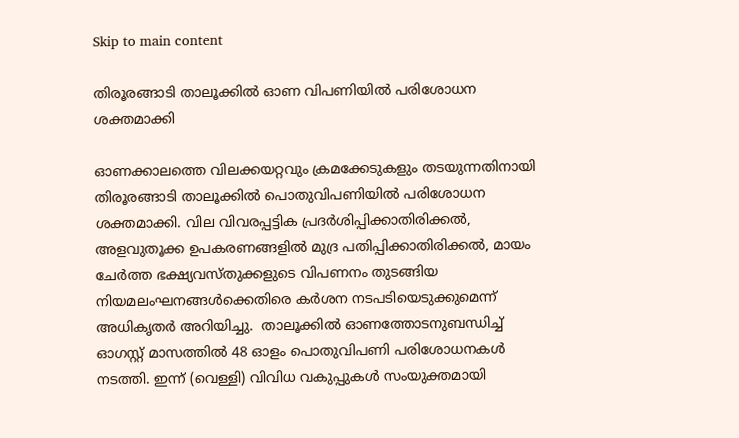Skip to main content

തിരൂരങ്ങാടി താലൂക്കില്‍ ഓണ വിപണിയില്‍ പരിശോധന ശക്തമാക്കി

ഓണക്കാലത്തെ വിലക്കയറ്റവും ക്രമക്കേടുകളും തടയുന്നതിനായി തിരൂരങ്ങാടി താലൂക്കില്‍ പൊതുവിപണിയില്‍ പരിശോധന ശക്തമാക്കി. വില വിവരപ്പട്ടിക പ്രദര്‍ശിപ്പിക്കാതിരിക്കല്‍, അളവുതൂക്ക ഉപകരണങ്ങളില്‍ മുദ്ര പതിപ്പിക്കാതിരിക്കല്‍, മായം ചേര്‍ത്ത ഭക്ഷ്യവസ്തുക്കളുടെ വിപണനം തുടങ്ങിയ നിയമലംഘനങ്ങള്‍ക്കെതിരെ കര്‍ശന നടപടിയെടുക്കുമെന്ന് അധികൃതര്‍ അറിയിച്ചു.  താലൂക്കില്‍ ഓണത്തോടനുബന്ധിച്ച് ഓഗസ്റ്റ് മാസത്തില്‍ 48 ഓളം പൊതുവിപണി പരിശോധനകള്‍ നടത്തി. ഇന്ന് (വെള്ളി) വിവിധ വകുപ്പുകള്‍ സംയുക്തമായി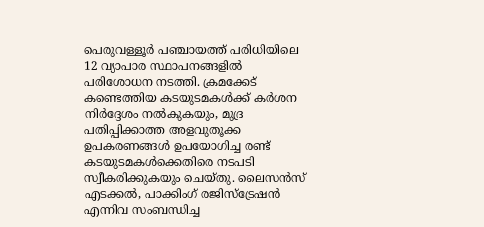പെരുവള്ളൂര്‍ പഞ്ചായത്ത് പരിധിയിലെ 12 വ്യാപാര സ്ഥാപനങ്ങളില്‍ പരിശോധന നടത്തി. ക്രമക്കേട് കണ്ടെത്തിയ കടയുടമകള്‍ക്ക് കര്‍ശന നിര്‍ദ്ദേശം നല്‍കുകയും, മുദ്ര പതിപ്പിക്കാത്ത അളവുതൂക്ക ഉപകരണങ്ങള്‍ ഉപയോഗിച്ച രണ്ട് കടയുടമകള്‍ക്കെതിരെ നടപടി സ്വീകരിക്കുകയും ചെയ്തു. ലൈസന്‍സ് എടക്കല്‍, പാക്കിംഗ് രജിസ്‌ട്രേഷന്‍ എന്നിവ സംബന്ധിച്ച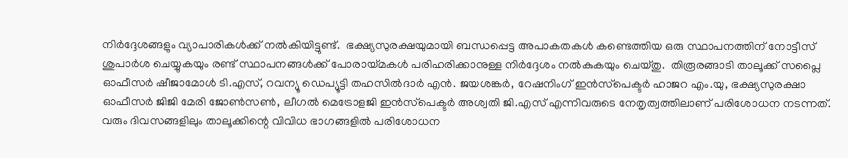നിര്‍ദ്ദേശങ്ങളും വ്യാപാരികള്‍ക്ക് നല്‍കിയിട്ടുണ്ട്.  ഭക്ഷ്യസുരക്ഷയുമായി ബന്ധപ്പെട്ട അപാകതകള്‍ കണ്ടെത്തിയ ഒരു സ്ഥാപനത്തിന് നോട്ടീസ് ശുപാര്‍ശ ചെയ്യുകയും രണ്ട് സ്ഥാപനങ്ങള്‍ക്ക് പോരായ്മകള്‍ പരിഹരിക്കാനുള്ള നിര്‍ദ്ദേശം നല്‍കുകയും ചെയ്തു.  തിരൂരങ്ങാടി താലൂക്ക് സപ്ലൈ ഓഫീസര്‍ ഷീജാമോള്‍ ടി.എസ്, റവന്യൂ ഡെപ്യൂട്ടി തഹസില്‍ദാര്‍ എന്‍. ജയശങ്കര്‍, റേഷനിംഗ് ഇന്‍സ്‌പെക്ടര്‍ ഹാജറ എം.യു, ഭക്ഷ്യസുരക്ഷാ ഓഫീസര്‍ ജിജി മേരി ജോണ്‍സണ്‍, ലീഗല്‍ മെട്രോളജി ഇന്‍സ്‌പെക്ടര്‍ അശ്വതി ജി.എസ് എന്നിവരുടെ നേതൃത്വത്തിലാണ് പരിശോധന നടന്നത്. വരും ദിവസങ്ങളിലും താലൂക്കിന്റെ വിവിധ ഭാഗങ്ങളില്‍ പരിശോധന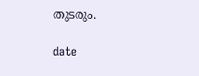തുടരും.

date